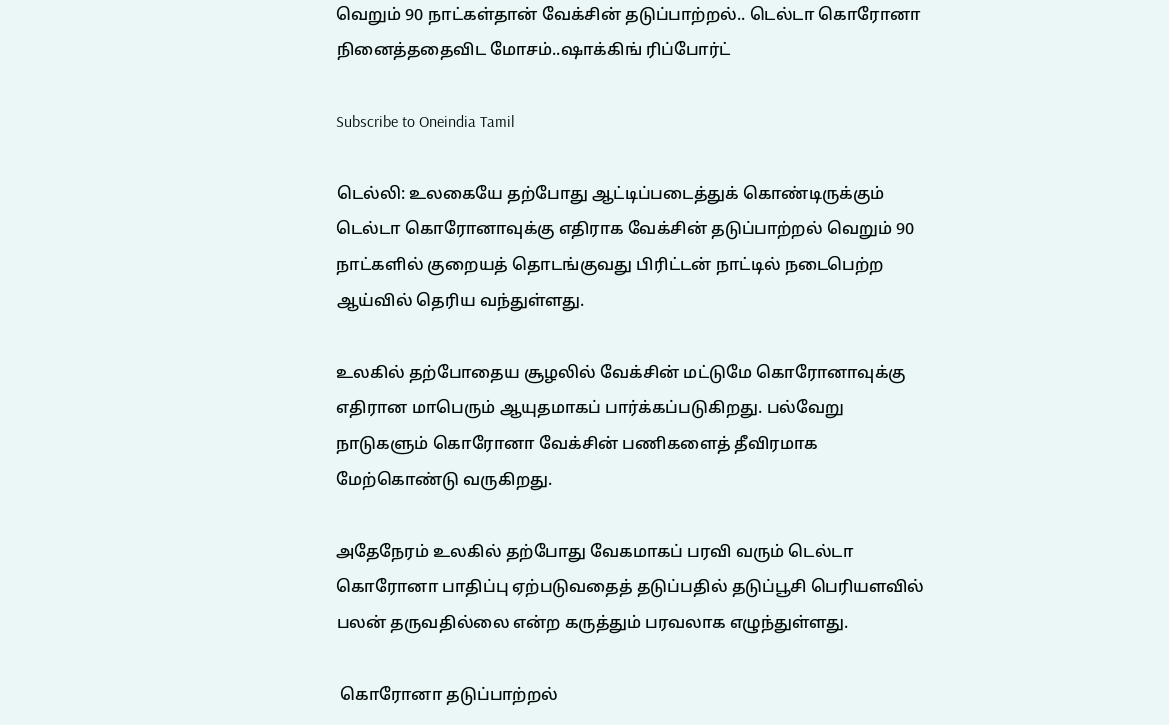வெறும் 90 நாட்கள்தான் வேக்சின் தடுப்பாற்றல்.. டெல்டா கொரோனா நினைத்ததைவிட மோசம்..ஷாக்கிங் ரிப்போர்ட்

Subscribe to Oneindia Tamil

டெல்லி: உலகையே தற்போது ஆட்டிப்படைத்துக் கொண்டிருக்கும் டெல்டா கொரோனாவுக்கு எதிராக வேக்சின் தடுப்பாற்றல் வெறும் 90 நாட்களில் குறையத் தொடங்குவது பிரிட்டன் நாட்டில் நடைபெற்ற ஆய்வில் தெரிய வந்துள்ளது.

உலகில் தற்போதைய சூழலில் வேக்சின் மட்டுமே கொரோனாவுக்கு எதிரான மாபெரும் ஆயுதமாகப் பார்க்கப்படுகிறது. பல்வேறு நாடுகளும் கொரோனா வேக்சின் பணிகளைத் தீவிரமாக மேற்கொண்டு வருகிறது.

அதேநேரம் உலகில் தற்போது வேகமாகப் பரவி வரும் டெல்டா கொரோனா பாதிப்பு ஏற்படுவதைத் தடுப்பதில் தடுப்பூசி பெரியளவில் பலன் தருவதில்லை என்ற கருத்தும் பரவலாக எழுந்துள்ளது.

 கொரோனா தடுப்பாற்றல்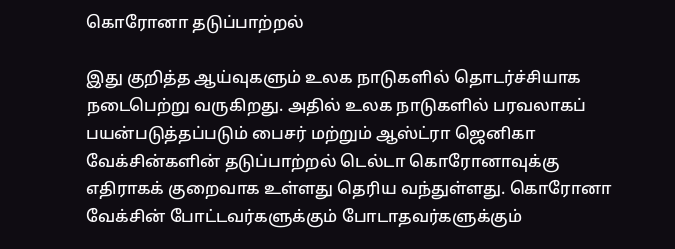கொரோனா தடுப்பாற்றல்

இது குறித்த ஆய்வுகளும் உலக நாடுகளில் தொடர்ச்சியாக நடைபெற்று வருகிறது. அதில் உலக நாடுகளில் பரவலாகப் பயன்படுத்தப்படும் பைசர் மற்றும் ஆஸ்ட்ரா ஜெனிகா வேக்சின்களின் தடுப்பாற்றல் டெல்டா கொரோனாவுக்கு எதிராகக் குறைவாக உள்ளது தெரிய வந்துள்ளது. கொரோனா வேக்சின் போட்டவர்களுக்கும் போடாதவர்களுக்கும்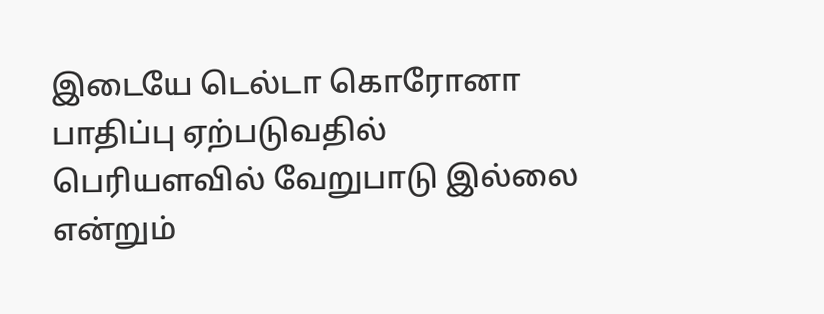இடையே டெல்டா கொரோனா பாதிப்பு ஏற்படுவதில் பெரியளவில் வேறுபாடு இல்லை என்றும்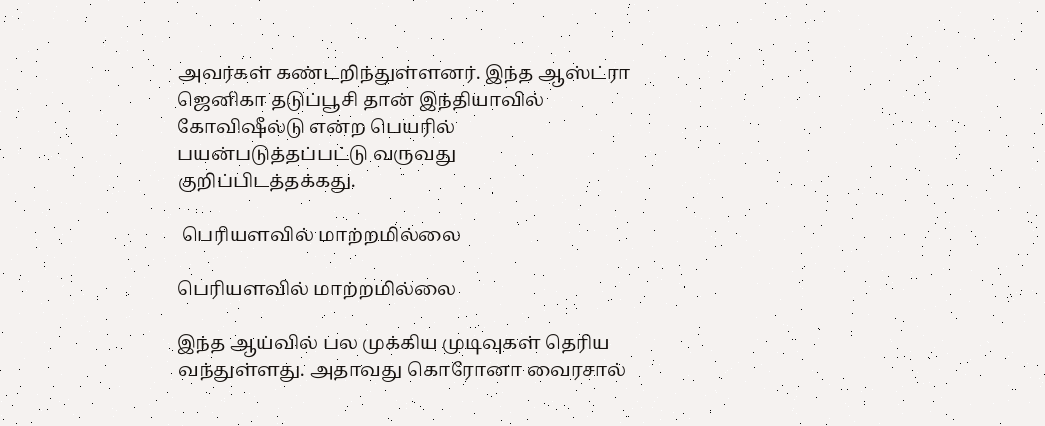அவர்கள் கண்டறிந்துள்ளனர். இந்த ஆஸ்ட்ரா ஜெனிகா தடுப்பூசி தான் இந்தியாவில் கோவிஷீல்டு என்ற பெயரில் பயன்படுத்தப்பட்டு வருவது குறிப்பிடத்தக்கது.

 பெரியளவில் மாற்றமில்லை

பெரியளவில் மாற்றமில்லை

இந்த ஆய்வில் பல முக்கிய முடிவுகள் தெரிய வந்துள்ளது. அதாவது கொரோனா வைரசால்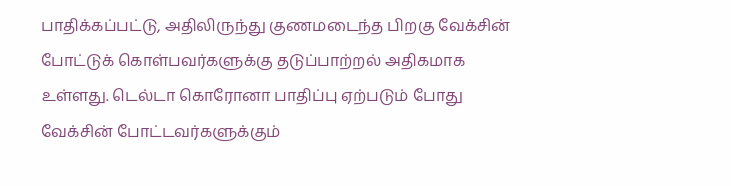பாதிக்கப்பட்டு, அதிலிருந்து குணமடைந்த பிறகு வேக்சின் போட்டுக் கொள்பவர்களுக்கு தடுப்பாற்றல் அதிகமாக உள்ளது. டெல்டா கொரோனா பாதிப்பு ஏற்படும் போது வேக்சின் போட்டவர்களுக்கும்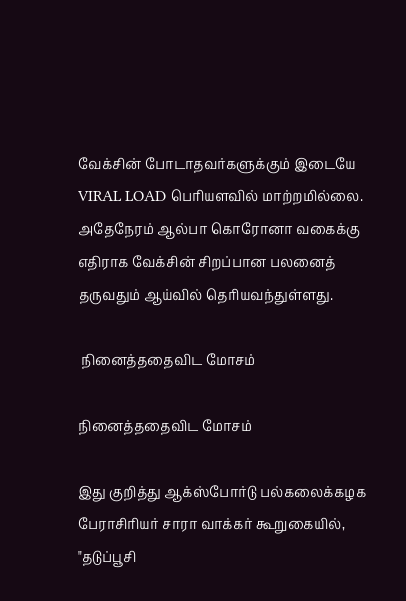வேக்சின் போடாதவர்களுக்கும் இடையே VIRAL LOAD பெரியளவில் மாற்றமில்லை. அதேநேரம் ஆல்பா கொரோனா வகைக்கு எதிராக வேக்சின் சிறப்பான பலனைத் தருவதும் ஆய்வில் தெரியவந்துள்ளது.

 நினைத்ததைவிட மோசம்

நினைத்ததைவிட மோசம்

இது குறித்து ஆக்ஸ்போர்டு பல்கலைக்கழக பேராசிரியர் சாரா வாக்கர் கூறுகையில், "தடுப்பூசி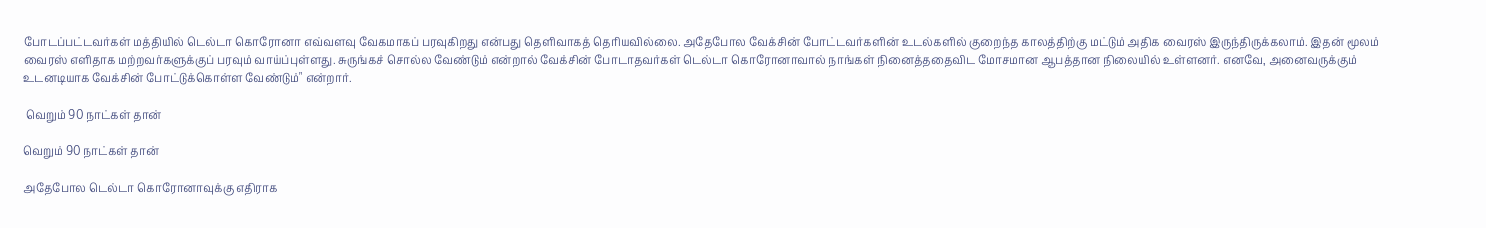போடப்பட்டவர்கள் மத்தியில் டெல்டா கொரோனா எவ்வளவு வேகமாகப் பரவுகிறது என்பது தெளிவாகத் தெரியவில்லை. அதேபோல வேக்சின் போட்டவர்களின் உடல்களில் குறைந்த காலத்திற்கு மட்டும் அதிக வைரஸ் இருந்திருக்கலாம். இதன் மூலம் வைரஸ் எளிதாக மற்றவர்களுக்குப் பரவும் வாய்ப்புள்ளது. சுருங்கச் சொல்ல வேண்டும் என்றால் வேக்சின் போடாதவர்கள் டெல்டா கொரோனாவால் நாங்கள் நினைத்ததைவிட மோசமான ஆபத்தான நிலையில் உள்ளனர். எனவே, அனைவருக்கும் உடனடியாக வேக்சின் போட்டுக்கொள்ள வேண்டும்" என்றார்.

 வெறும் 90 நாட்கள் தான்

வெறும் 90 நாட்கள் தான்

அதேபோல டெல்டா கொரோனாவுக்கு எதிராக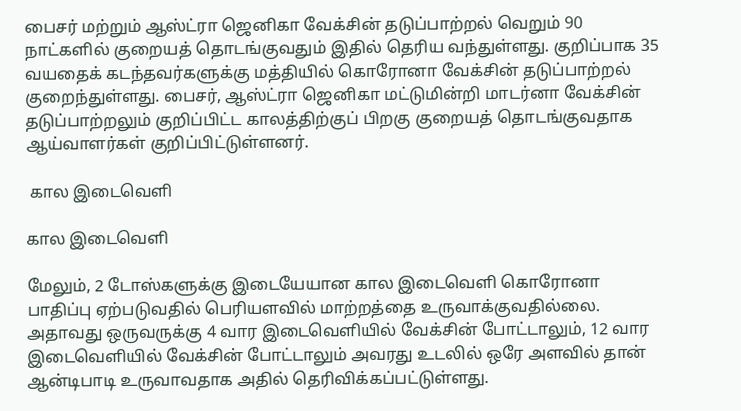பைசர் மற்றும் ஆஸ்ட்ரா ஜெனிகா வேக்சின் தடுப்பாற்றல் வெறும் 90 நாட்களில் குறையத் தொடங்குவதும் இதில் தெரிய வந்துள்ளது. குறிப்பாக 35 வயதைக் கடந்தவர்களுக்கு மத்தியில் கொரோனா வேக்சின் தடுப்பாற்றல் குறைந்துள்ளது. பைசர், ஆஸ்ட்ரா ஜெனிகா மட்டுமின்றி மாடர்னா வேக்சின் தடுப்பாற்றலும் குறிப்பிட்ட காலத்திற்குப் பிறகு குறையத் தொடங்குவதாக ஆய்வாளர்கள் குறிப்பிட்டுள்ளனர்.

 கால இடைவெளி

கால இடைவெளி

மேலும், 2 டோஸ்களுக்கு இடையேயான கால இடைவெளி கொரோனா பாதிப்பு ஏற்படுவதில் பெரியளவில் மாற்றத்தை உருவாக்குவதில்லை. அதாவது ஒருவருக்கு 4 வார இடைவெளியில் வேக்சின் போட்டாலும், 12 வார இடைவெளியில் வேக்சின் போட்டாலும் அவரது உடலில் ஒரே அளவில் தான் ஆன்டிபாடி உருவாவதாக அதில் தெரிவிக்கப்பட்டுள்ளது.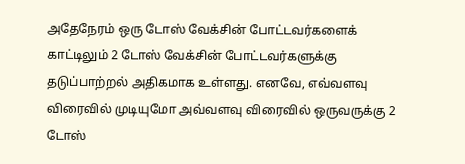அதேநேரம் ஒரு டோஸ் வேக்சின் போட்டவர்களைக் காட்டிலும் 2 டோஸ் வேக்சின் போட்டவர்களுக்கு தடுப்பாற்றல் அதிகமாக உள்ளது. எனவே, எவ்வளவு விரைவில் முடியுமோ அவ்வளவு விரைவில் ஒருவருக்கு 2 டோஸ்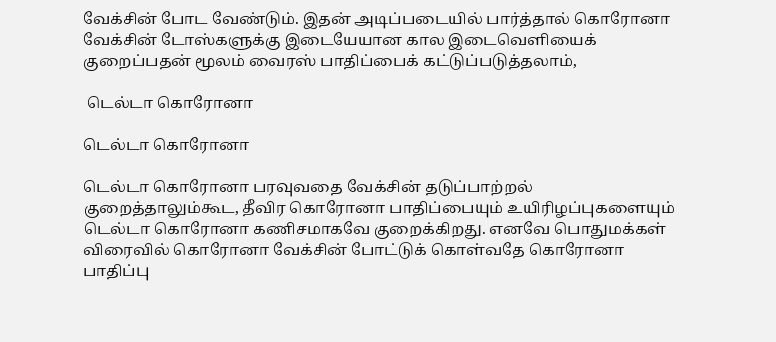வேக்சின் போட வேண்டும். இதன் அடிப்படையில் பார்த்தால் கொரோனா வேக்சின் டோஸ்களுக்கு இடையேயான கால இடைவெளியைக் குறைப்பதன் மூலம் வைரஸ் பாதிப்பைக் கட்டுப்படுத்தலாம்,

 டெல்டா கொரோனா

டெல்டா கொரோனா

டெல்டா கொரோனா பரவுவதை வேக்சின் தடுப்பாற்றல் குறைத்தாலும்கூட, தீவிர கொரோனா பாதிப்பையும் உயிரிழப்புகளையும் டெல்டா கொரோனா கணிசமாகவே குறைக்கிறது. எனவே பொதுமக்கள் விரைவில் கொரோனா வேக்சின் போட்டுக் கொள்வதே கொரோனா பாதிப்பு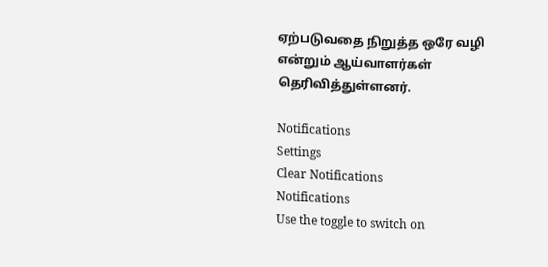ஏற்படுவதை நிறுத்த ஒரே வழி என்றும் ஆய்வாளர்கள் தெரிவித்துள்ளனர்.

Notifications
Settings
Clear Notifications
Notifications
Use the toggle to switch on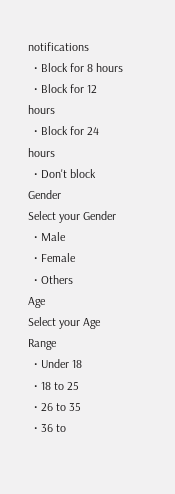notifications
  • Block for 8 hours
  • Block for 12 hours
  • Block for 24 hours
  • Don't block
Gender
Select your Gender
  • Male
  • Female
  • Others
Age
Select your Age Range
  • Under 18
  • 18 to 25
  • 26 to 35
  • 36 to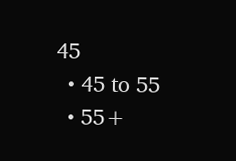45
  • 45 to 55
  • 55+